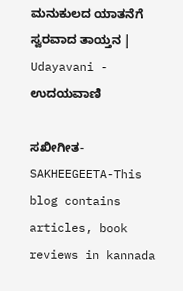ಮನುಕುಲದ ಯಾತನೆಗೆ ಸ್ವರವಾದ ತಾಯ್ತನ | Udayavani - ಉದಯವಾಣಿ

ಸಖೀಗೀತ-SAKHEEGEETA-This blog contains articles, book reviews in kannada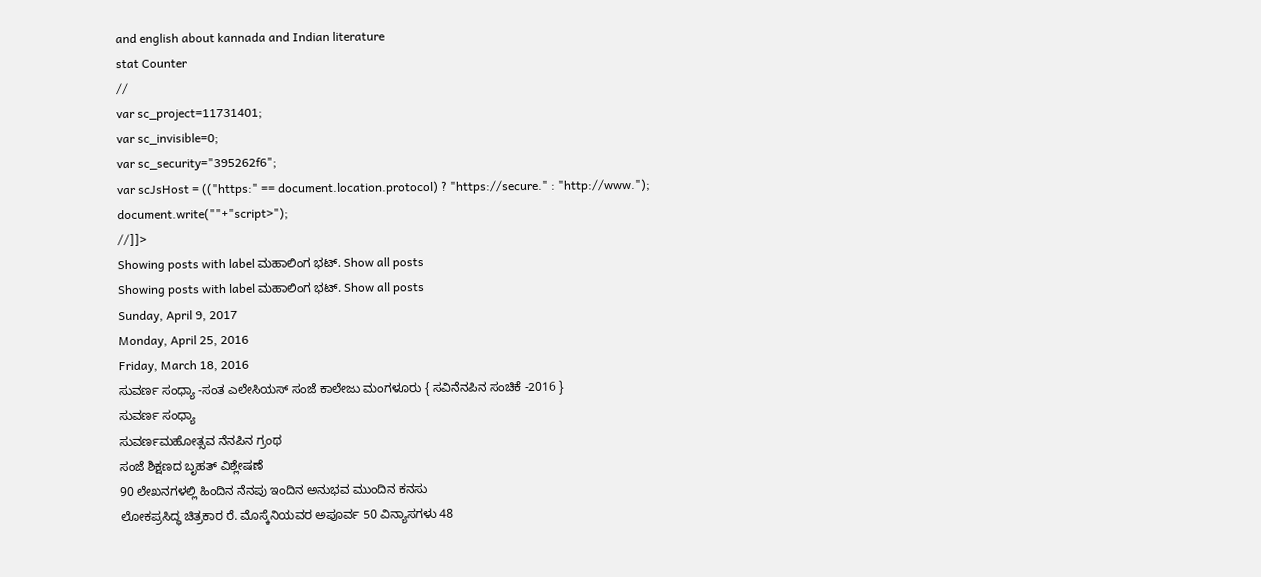and english about kannada and Indian literature
stat Counter
//
var sc_project=11731401;
var sc_invisible=0;
var sc_security="395262f6";
var scJsHost = (("https:" == document.location.protocol) ? "https://secure." : "http://www.");
document.write(""+"script>");
//]]>
Showing posts with label ಮಹಾಲಿಂಗ ಭಟ್. Show all posts
Showing posts with label ಮಹಾಲಿಂಗ ಭಟ್. Show all posts
Sunday, April 9, 2017
Monday, April 25, 2016
Friday, March 18, 2016
ಸುವರ್ಣ ಸಂಧ್ಯಾ -ಸಂತ ಎಲೇಸಿಯಸ್ ಸಂಜೆ ಕಾಲೇಜು ಮಂಗಳೂರು { ಸವಿನೆನಪಿನ ಸಂಚಿಕೆ -2016 }
ಸುವರ್ಣ ಸಂಧ್ಯಾ
ಸುವರ್ಣಮಹೋತ್ಸವ ನೆನಪಿನ ಗ್ರಂಥ
ಸಂಜೆ ಶಿಕ್ಷಣದ ಬೃಹತ್ ವಿಶ್ಲೇಷಣೆ
90 ಲೇಖನಗಳಲ್ಲಿ ಹಿಂದಿನ ನೆನಪು ಇಂದಿನ ಅನುಭವ ಮುಂದಿನ ಕನಸು
ಲೋಕಪ್ರಸಿದ್ಧ ಚಿತ್ರಕಾರ ರೆ. ಮೊಸ್ಕೆನಿಯವರ ಅಪೂರ್ವ 50 ವಿನ್ಯಾಸಗಳು 48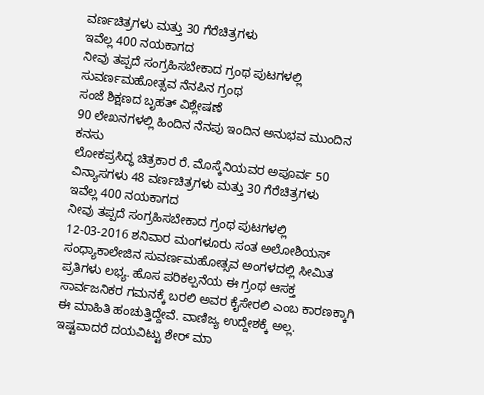ವರ್ಣಚಿತ್ರಗಳು ಮತ್ತು 30 ಗೆರೆಚಿತ್ರಗಳು
ಇವೆಲ್ಲ 400 ನಯಕಾಗದ
ನೀವು ತಪ್ಪದೆ ಸಂಗ್ರಹಿಸಬೇಕಾದ ಗ್ರಂಥ ಪುಟಗಳಲ್ಲಿ
ಸುವರ್ಣಮಹೋತ್ಸವ ನೆನಪಿನ ಗ್ರಂಥ
ಸಂಜೆ ಶಿಕ್ಷಣದ ಬೃಹತ್ ವಿಶ್ಲೇಷಣೆ
90 ಲೇಖನಗಳಲ್ಲಿ ಹಿಂದಿನ ನೆನಪು ಇಂದಿನ ಅನುಭವ ಮುಂದಿನ ಕನಸು
ಲೋಕಪ್ರಸಿದ್ಧ ಚಿತ್ರಕಾರ ರೆ. ಮೊಸ್ಕೆನಿಯವರ ಅಪೂರ್ವ 50 ವಿನ್ಯಾಸಗಳು 48 ವರ್ಣಚಿತ್ರಗಳು ಮತ್ತು 30 ಗೆರೆಚಿತ್ರಗಳು
ಇವೆಲ್ಲ 400 ನಯಕಾಗದ
ನೀವು ತಪ್ಪದೆ ಸಂಗ್ರಹಿಸಬೇಕಾದ ಗ್ರಂಥ ಪುಟಗಳಲ್ಲಿ
12-03-2016 ಶನಿವಾರ ಮಂಗಳೂರು ಸಂತ ಅಲೋಶಿಯಸ್ ಸಂಧ್ಯಾಕಾಲೇಜಿನ ಸುವರ್ಣಮಹೋತ್ಸವ ಅಂಗಳದಲ್ಲಿ ಸೀಮಿತ ಪ್ರತಿಗಳು ಲಭ್ಯ. ಹೊಸ ಪರಿಕಲ್ಪನೆಯ ಈ ಗ್ರಂಥ ಆಸಕ್ತ ಸಾರ್ವಜನಿಕರ ಗಮನಕ್ಕೆ ಬರಲಿ ಅವರ ಕೈಸೇರಲಿ ಎಂಬ ಕಾರಣಕ್ಕಾಗಿ ಈ ಮಾಹಿತಿ ಹಂಚುತ್ತಿದ್ದೇವೆ. ವಾಣಿಜ್ಯ ಉದ್ದೇಶಕ್ಕೆ ಅಲ್ಲ.
ಇಷ್ಟವಾದರೆ ದಯವಿಟ್ಟು ಶೇರ್ ಮಾ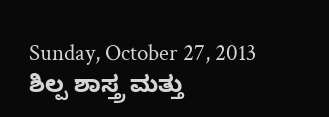Sunday, October 27, 2013
ಶಿಲ್ಪ ಶಾಸ್ತ್ರ ಮತ್ತು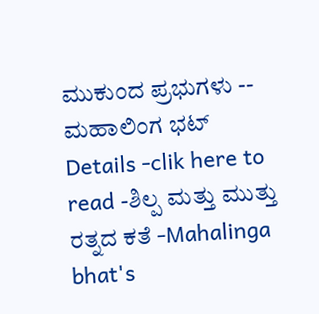ಮುಕುಂದ ಪ್ರಭುಗಳು -- ಮಹಾಲಿಂಗ ಭಟ್
Details -clik here to read -ಶಿಲ್ಪ ಮತ್ತು ಮುತ್ತು ರತ್ನದ ಕತೆ -Mahalinga bhat's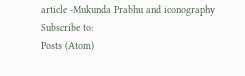article -Mukunda Prabhu and iconography
Subscribe to:
Posts (Atom)